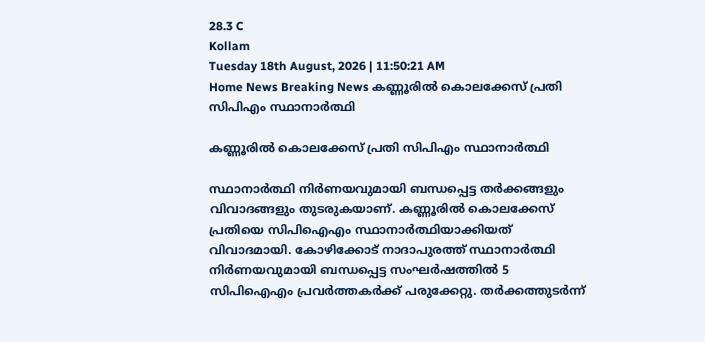28.3 C
Kollam
Tuesday 18th August, 2026 | 11:50:21 AM
Home News Breaking News കണ്ണൂരിൽ കൊലക്കേസ് പ്രതി സിപിഎം സ്ഥാനാർത്ഥി

കണ്ണൂരിൽ കൊലക്കേസ് പ്രതി സിപിഎം സ്ഥാനാർത്ഥി

സ്ഥാനാർത്ഥി നിർണയവുമായി ബന്ധപ്പെട്ട തർക്കങ്ങളും വിവാദങ്ങളും തുടരുകയാണ്. കണ്ണൂരിൽ കൊലക്കേസ് പ്രതിയെ സിപിഐഎം സ്ഥാനാർത്ഥിയാക്കിയത് വിവാദമായി. കോഴിക്കോട് നാദാപുരത്ത് സ്ഥാനാർത്ഥി നിർണയവുമായി ബന്ധപ്പെട്ട സംഘർഷത്തിൽ 5 സിപിഐഎം പ്രവർത്തകർക്ക് പരുക്കേറ്റു. തർക്കത്തുടർന്ന്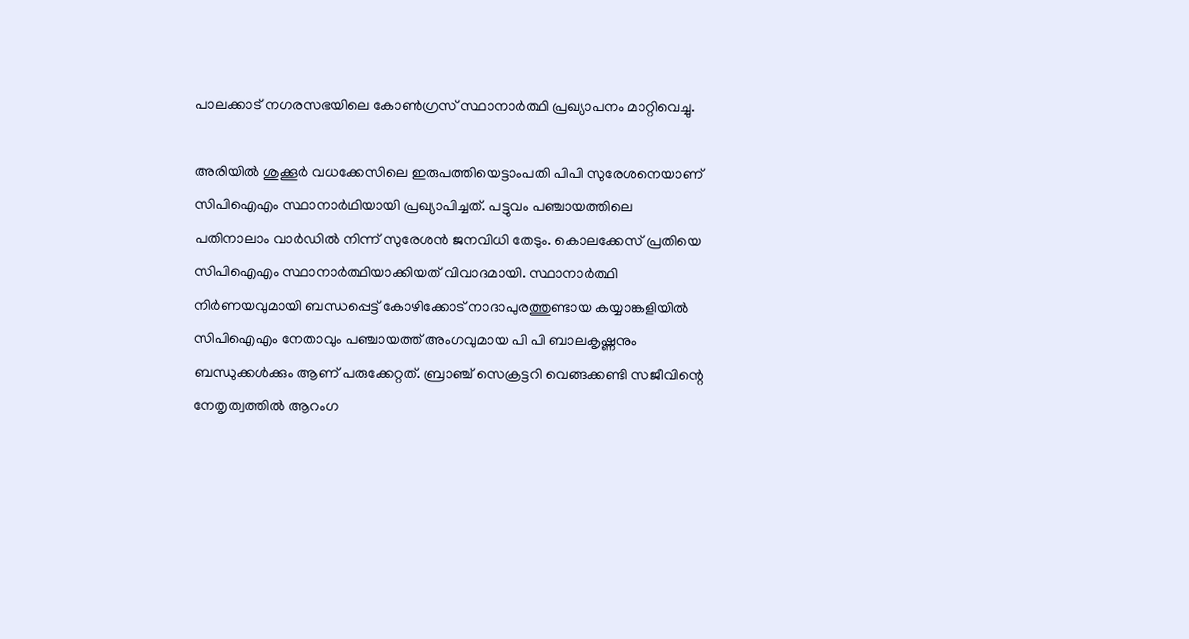പാലക്കാട് നഗരസഭയിലെ കോൺഗ്രസ് സ്ഥാനാർത്ഥി പ്രഖ്യാപനം മാറ്റിവെച്ചു.

അരിയിൽ ശുക്കൂർ വധക്കേസിലെ ഇരുപത്തിയെട്ടാംപതി പിപി സുരേശനെയാണ് സിപിഐഎം സ്ഥാനാർഥിയായി പ്രഖ്യാപിച്ചത്. പട്ടുവം പഞ്ചായത്തിലെ പതിനാലാം വാർഡിൽ നിന്ന് സുരേശൻ ജനവിധി തേടും. കൊലക്കേസ് പ്രതിയെ സിപിഐഎം സ്ഥാനാർത്ഥിയാക്കിയത് വിവാദമായി. സ്ഥാനാർത്ഥി നിർണയവുമായി ബന്ധപ്പെട്ട് കോഴിക്കോട് നാദാപുരത്തുണ്ടായ കയ്യാങ്കളിയിൽ സിപിഐഎം നേതാവും പഞ്ചായത്ത് അംഗവുമായ പി പി ബാലകൃഷ്ണനും ബന്ധുക്കൾക്കും ആണ് പരുക്കേറ്റത്. ബ്രാഞ്ച് സെക്രട്ടറി വെങ്ങക്കണ്ടി സജീവിന്റെ നേതൃത്വത്തിൽ ആറംഗ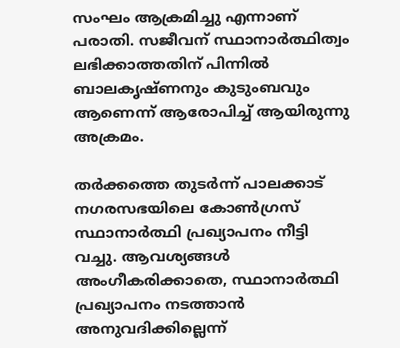സംഘം ആക്രമിച്ചു എന്നാണ് പരാതി. സജീവന് സ്ഥാനാർത്ഥിത്വം ലഭിക്കാത്തതിന് പിന്നിൽ ബാലകൃഷ്ണനും കുടുംബവും ആണെന്ന് ആരോപിച്ച് ആയിരുന്നു അക്രമം.

തർക്കത്തെ തുടർന്ന് പാലക്കാട് നഗരസഭയിലെ കോൺഗ്രസ് സ്ഥാനാർത്ഥി പ്രഖ്യാപനം നീട്ടി വച്ചു. ആവശ്യങ്ങൾ അംഗീകരിക്കാതെ, സ്ഥാനാർത്ഥി പ്രഖ്യാപനം നടത്താൻ അനുവദിക്കില്ലെന്ന്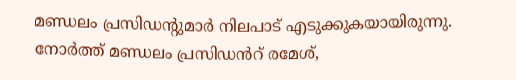മണ്ഡലം പ്രസിഡന്റുമാർ നിലപാട് എടുക്കുകയായിരുന്നു.
നോർത്ത് മണ്ഡലം പ്രസിഡൻറ് രമേശ്,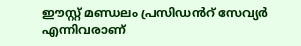ഈസ്റ്റ് മണ്ഡലം പ്രസിഡൻറ് സേവ്യർ എന്നിവരാണ്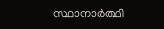സ്ഥാനാർത്ഥി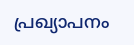പ്രഖ്യാപനം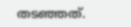തടഞ്ഞത്.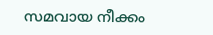സമവായ നീക്കം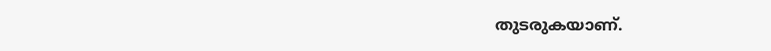തുടരുകയാണ്.